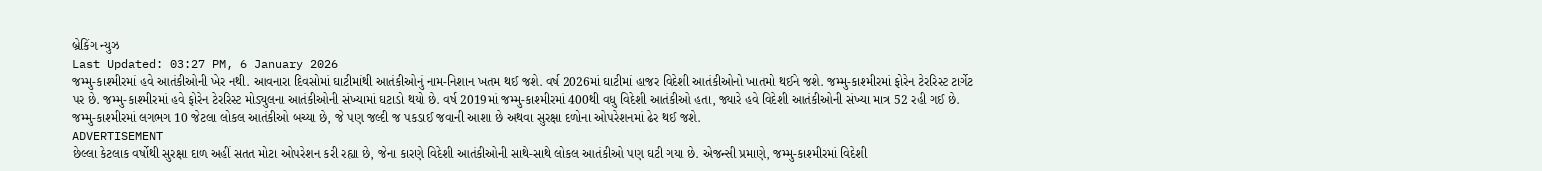બ્રેકિંગ ન્યુઝ
Last Updated: 03:27 PM, 6 January 2026
જમ્મુ-કાશ્મીરમાં હવે આતંકીઓની ખેર નથી. આવનારા દિવસોમાં ઘાટીમાંથી આતંકીઓનું નામ-નિશાન ખતમ થઈ જશે. વર્ષ 2026માં ઘાટીમાં હાજર વિદેશી આતંકીઓનો ખાતમો થઈને જશે. જમ્મુ-કાશ્મીરમાં ફોરેન ટેરરિસ્ટ ટાર્ગેટ પર છે. જમ્મુ-કાશ્મીરમાં હવે ફોરેન ટેરરિસ્ટ મોડ્યુલના આતંકીઓની સંખ્યામાં ઘટાડો થયો છે. વર્ષ 2019માં જમ્મુ-કાશ્મીરમાં 400થી વધુ વિદેશી આતંકીઓ હતા, જ્યારે હવે વિદેશી આતંકીઓની સંખ્યા માત્ર 52 રહી ગઈ છે. જમ્મુ-કાશ્મીરમાં લગભગ 10 જેટલા લોકલ આતંકીઓ બચ્યા છે, જે પણ જલ્દી જ પકડાઈ જવાની આશા છે અથવા સુરક્ષા દળોના ઓપરેશનમાં ઢેર થઈ જશે.
ADVERTISEMENT
છેલ્લા કેટલાક વર્ષોથી સુરક્ષા દાળ અહીં સતત મોટા ઓપરેશન કરી રહ્યા છે, જેના કારણે વિદેશી આતંકીઓની સાથે-સાથે લોકલ આતંકીઓ પણ ઘટી ગયા છે. એજન્સી પ્રમાણે, જમ્મુ-કાશ્મીરમાં વિદેશી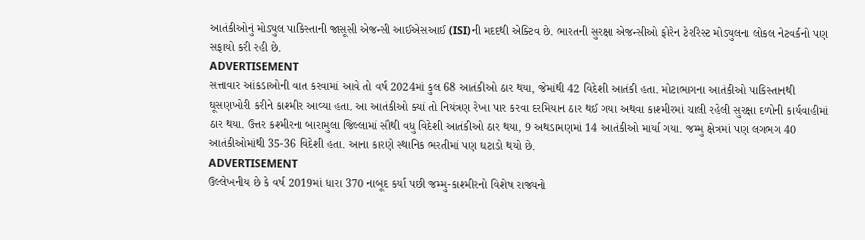આતંકીઓનું મોડ્યુલ પાકિસ્તાની જાસૂસી એજન્સી આઈએસઆઈ (ISI)ની મદદથી એક્ટિવ છે. ભારતની સુરક્ષા એજન્સીઓ ફોરેન ટેરરિસ્ટ મોડ્યુલના લોકલ નેટવર્કનો પણ સફાયો કરી રહી છે.
ADVERTISEMENT
સત્તાવાર આંકડાઓની વાત કરવામાં આવે તો વર્ષ 2024માં કુલ 68 આતંકીઓ ઠાર થયા, જેમાંથી 42 વિદેશી આતંકી હતા. મોટાભાગના આતંકીઓ પાકિસ્તાનથી ઘૂસણખોરી કરીને કાશ્મીર આવ્યા હતા. આ આતંકીઓ ક્યાં તો નિયંત્રણ રેખા પાર કરવા દરમિયાન ઠાર થઈ ગયા અથવા કાશ્મીરમાં ચાલી રહેલી સુરક્ષા દળોની કાર્યવાહીમાં ઠાર થયા. ઉત્તર કશ્મીરના બારામુલા જિલ્લામાં સૌથી વધુ વિદેશી આતંકીઓ ઠાર થયા, 9 અથડામણમાં 14 આતંકીઓ માર્યા ગયા. જમ્મુ ક્ષેત્રમાં પણ લગભગ 40 આતંકીઓમાંથી 35-36 વિદેશી હતા. આના કારણે સ્થાનિક ભરતીમાં પણ ઘટાડો થયો છે.
ADVERTISEMENT
ઉલ્લેખનીય છે કે વર્ષ 2019માં ધારા 370 નાબૂદ કર્યા પછી જમ્મુ-કાશ્મીરનો વિશેષ રાજ્યનો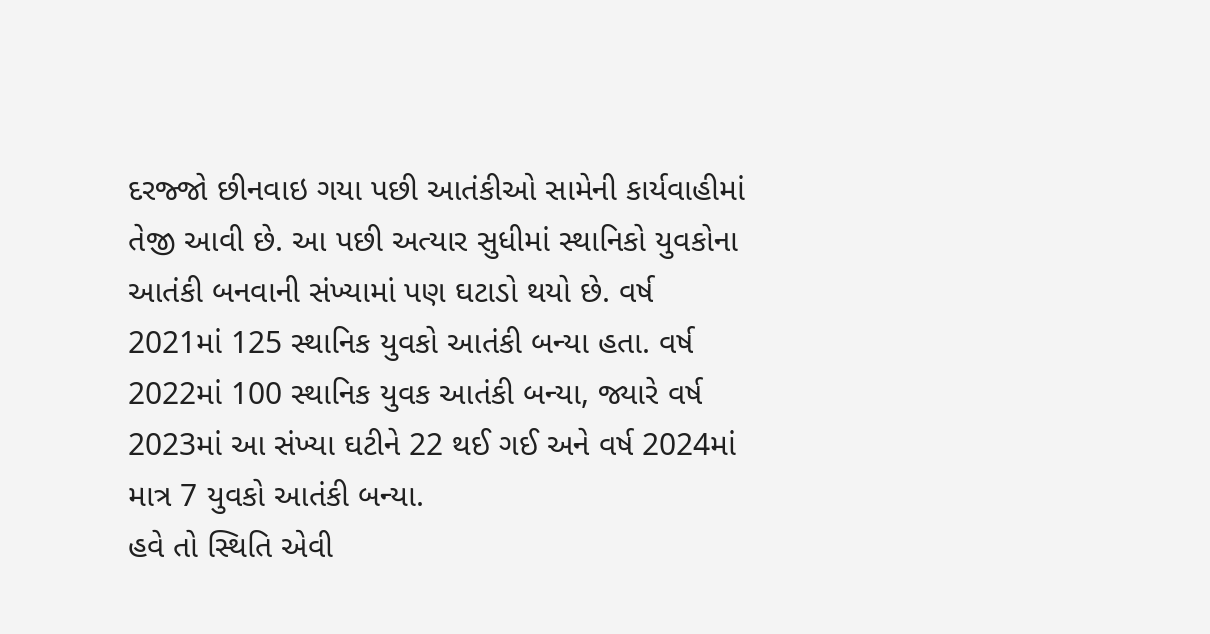દરજ્જો છીનવાઇ ગયા પછી આતંકીઓ સામેની કાર્યવાહીમાં તેજી આવી છે. આ પછી અત્યાર સુધીમાં સ્થાનિકો યુવકોના આતંકી બનવાની સંખ્યામાં પણ ઘટાડો થયો છે. વર્ષ 2021માં 125 સ્થાનિક યુવકો આતંકી બન્યા હતા. વર્ષ 2022માં 100 સ્થાનિક યુવક આતંકી બન્યા, જ્યારે વર્ષ 2023માં આ સંખ્યા ઘટીને 22 થઈ ગઈ અને વર્ષ 2024માં માત્ર 7 યુવકો આતંકી બન્યા.
હવે તો સ્થિતિ એવી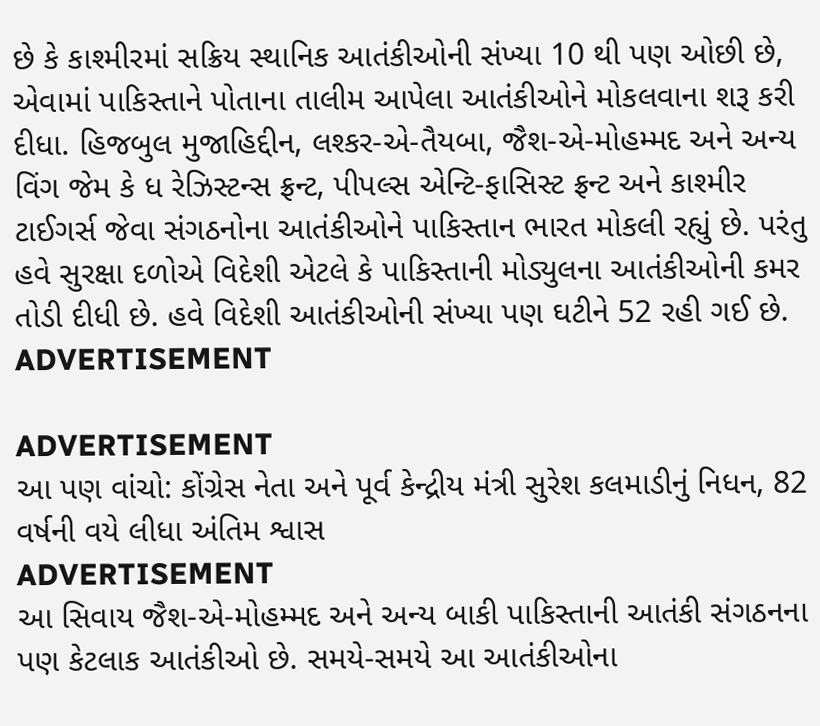છે કે કાશ્મીરમાં સક્રિય સ્થાનિક આતંકીઓની સંખ્યા 10 થી પણ ઓછી છે, એવામાં પાકિસ્તાને પોતાના તાલીમ આપેલા આતંકીઓને મોકલવાના શરૂ કરી દીધા. હિજબુલ મુજાહિદ્દીન, લશ્કર-એ-તૈયબા, જૈશ-એ-મોહમ્મદ અને અન્ય વિંગ જેમ કે ધ રેઝિસ્ટન્સ ફ્રન્ટ, પીપલ્સ એન્ટિ-ફાસિસ્ટ ફ્રન્ટ અને કાશ્મીર ટાઈગર્સ જેવા સંગઠનોના આતંકીઓને પાકિસ્તાન ભારત મોકલી રહ્યું છે. પરંતુ હવે સુરક્ષા દળોએ વિદેશી એટલે કે પાકિસ્તાની મોડ્યુલના આતંકીઓની કમર તોડી દીધી છે. હવે વિદેશી આતંકીઓની સંખ્યા પણ ઘટીને 52 રહી ગઈ છે.
ADVERTISEMENT

ADVERTISEMENT
આ પણ વાંચો: કોંગ્રેસ નેતા અને પૂર્વ કેન્દ્રીય મંત્રી સુરેશ કલમાડીનું નિધન, 82 વર્ષની વયે લીધા અંતિમ શ્વાસ
ADVERTISEMENT
આ સિવાય જૈશ-એ-મોહમ્મદ અને અન્ય બાકી પાકિસ્તાની આતંકી સંગઠનના પણ કેટલાક આતંકીઓ છે. સમયે-સમયે આ આતંકીઓના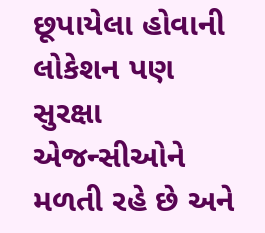છૂપાયેલા હોવાની લોકેશન પણ સુરક્ષા એજન્સીઓને મળતી રહે છે અને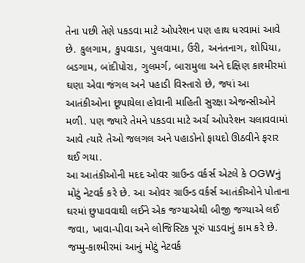તેના પછી તેણે પકડવા માટે ઓપરેશન પણ હાથ ધરવામાં આવે છે. કુલગામ, કુપવાડા, પુલવામા, ઉરી, અનંતનાગ, શોપિયા, બડગામ, બાંદીપોરા, ગુલમર્ગ, બારામુલા અને દક્ષિણ કાશ્મીરમાં ઘણા એવા જંગલ અને પહાડી વિસ્તારો છે, જ્યાં આ આતંકીઓના છૂપાયેલા હોવાની માહિતી સુરક્ષા એજન્સીઓને મળી. પણ જ્યારે તેમને પકડવા માટે અર્ચ ઓપરેશન ચલાવવામાં આવે ત્યારે તેઓ જલગલ અને પહાડોનો ફાયદો ઊઠવીને ફરાર થઈ ગયા.
આ આતંકીઓની મદદ ઓવર ગ્રાઉન્ડ વર્કર્સ એટલે કે OGWનું મોટું નેટવર્ક કરે છે. આ ઓવર ગ્રાઉન્ડ વર્કર્સ આતંકીઓને પોતાના ઘરમાં છુપાવવાથી લઈને એક જગ્યાએથી બીજી જગ્યાએ લઈ જવા, ખાવા-પીવા અને લોજિસ્ટિક પૂરું પાડવાનું કામ કરે છે. જમ્મુ-કાશ્મીરમાં આનું મોટું નેટવર્ક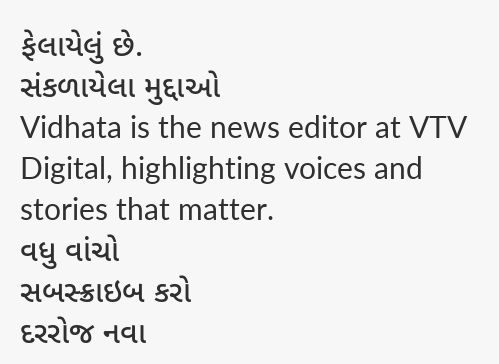ફેલાયેલું છે.
સંકળાયેલા મુદ્દાઓ
Vidhata is the news editor at VTV Digital, highlighting voices and stories that matter.
વધુ વાંચો
સબસ્ક્રાઇબ કરો
દરરોજ નવા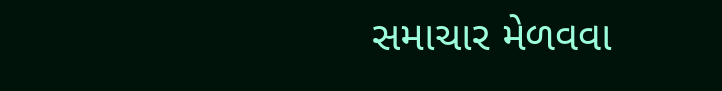સમાચાર મેળવવા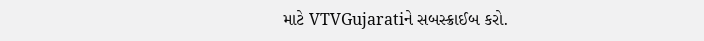માટે VTVGujaratiને સબસ્ક્રાઈબ કરો.